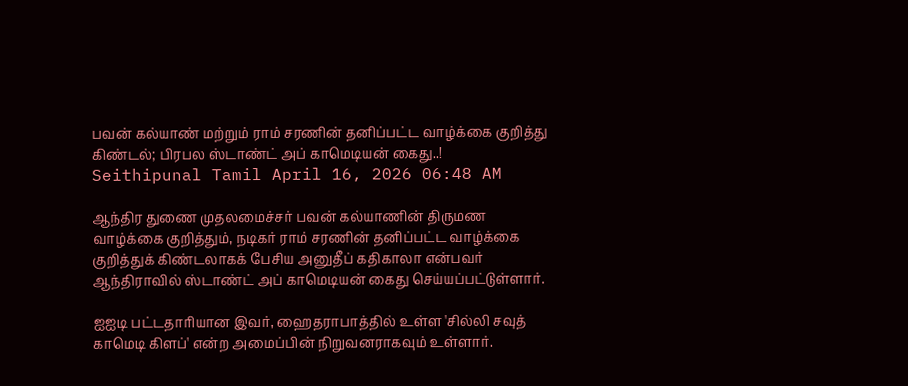பவன் கல்யாண் மற்றும் ராம் சரணின் தனிப்பட்ட வாழ்க்கை குறித்து கிண்டல்; பிரபல ஸ்டாண்ட் அப் காமெடியன் கைது..!
Seithipunal Tamil April 16, 2026 06:48 AM

ஆந்திர துணை முதலமைச்சர் பவன் கல்யாணின் திருமண வாழ்க்கை குறித்தும், நடிகர் ராம் சரணின் தனிப்பட்ட வாழ்க்கை குறித்துக் கிண்டலாகக் பேசிய அனுதீப் கதிகாலா என்பவர் ஆந்திராவில் ஸ்டாண்ட் அப் காமெடியன் கைது செய்யப்பட்டுள்ளார்.

ஐஐடி பட்டதாரியான இவர், ஹைதராபாத்தில் உள்ள 'சில்லி சவுத் காமெடி கிளப்' என்ற அமைப்பின் நிறுவனராகவும் உள்ளார்.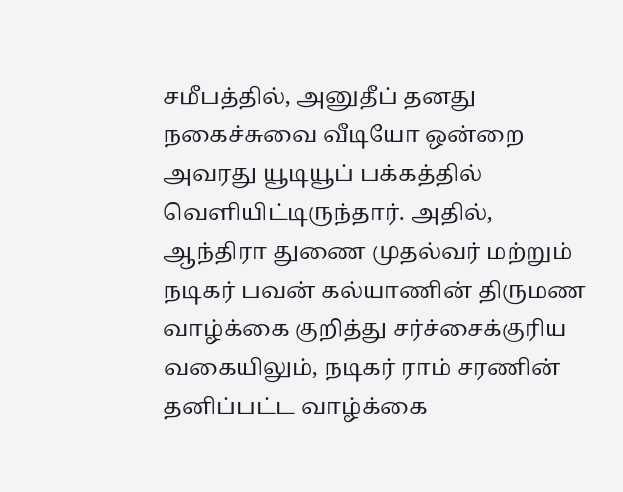சமீபத்தில், அனுதீப் தனது நகைச்சுவை வீடியோ ஒன்றை அவரது யூடியூப் பக்கத்தில் வெளியிட்டிருந்தார். அதில், ஆந்திரா துணை முதல்வர் மற்றும் நடிகர் பவன் கல்யாணின் திருமண வாழ்க்கை குறித்து சர்ச்சைக்குரிய வகையிலும், நடிகர் ராம் சரணின் தனிப்பட்ட வாழ்க்கை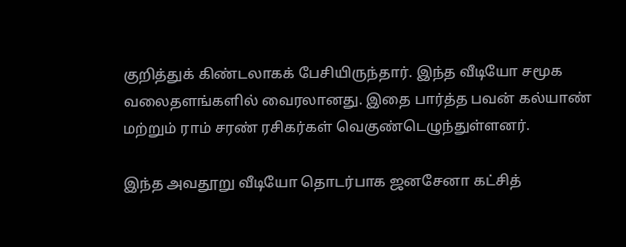குறித்துக் கிண்டலாகக் பேசியிருந்தார். இந்த வீடியோ சமூக வலைதளங்களில் வைரலானது. இதை பார்த்த பவன் கல்யாண் மற்றும் ராம் சரண் ரசிகர்கள் வெகுண்டெழுந்துள்ளனர்.

இந்த அவதூறு வீடியோ தொடர்பாக ஜனசேனா கட்சித்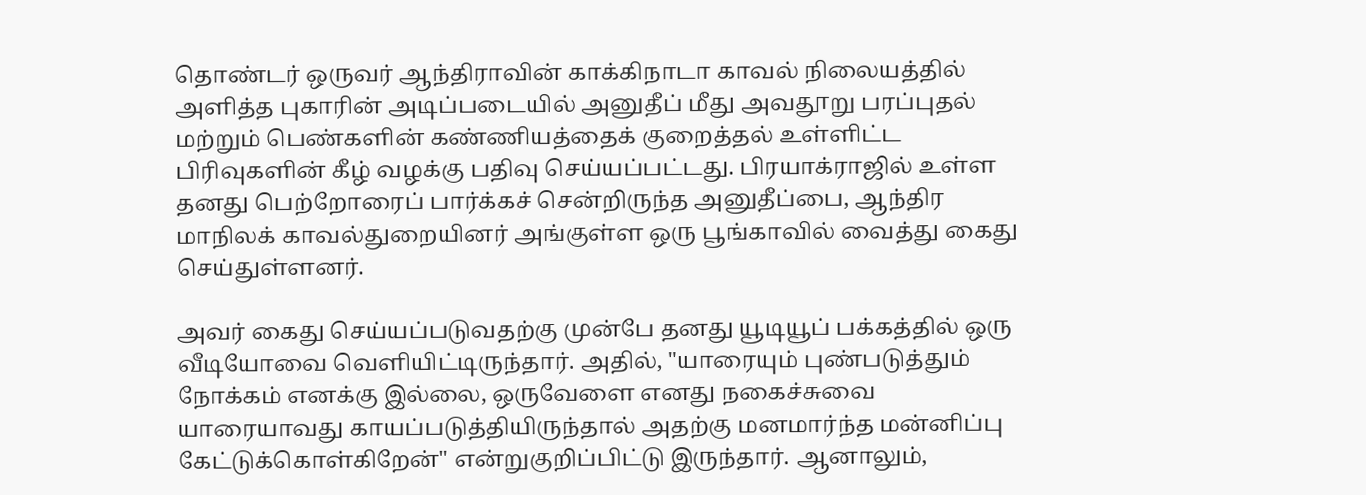தொண்டர் ஒருவர் ஆந்திராவின் காக்கிநாடா காவல் நிலையத்தில் அளித்த புகாரின் அடிப்படையில் அனுதீப் மீது அவதூறு பரப்புதல் மற்றும் பெண்களின் கண்ணியத்தைக் குறைத்தல் உள்ளிட்ட பிரிவுகளின் கீழ் வழக்கு பதிவு செய்யப்பட்டது. பிரயாக்ராஜில் உள்ள தனது பெற்றோரைப் பார்க்கச் சென்றிருந்த அனுதீப்பை, ஆந்திர மாநிலக் காவல்துறையினர் அங்குள்ள ஒரு பூங்காவில் வைத்து கைது செய்துள்ளனர்.

அவர் கைது செய்யப்படுவதற்கு முன்பே தனது யூடியூப் பக்கத்தில் ஒரு வீடியோவை வெளியிட்டிருந்தார். அதில், "யாரையும் புண்படுத்தும் நோக்கம் எனக்கு இல்லை, ஒருவேளை எனது நகைச்சுவை யாரையாவது காயப்படுத்தியிருந்தால் அதற்கு மனமார்ந்த மன்னிப்பு கேட்டுக்கொள்கிறேன்" என்றுகுறிப்பிட்டு இருந்தார். ஆனாலும்,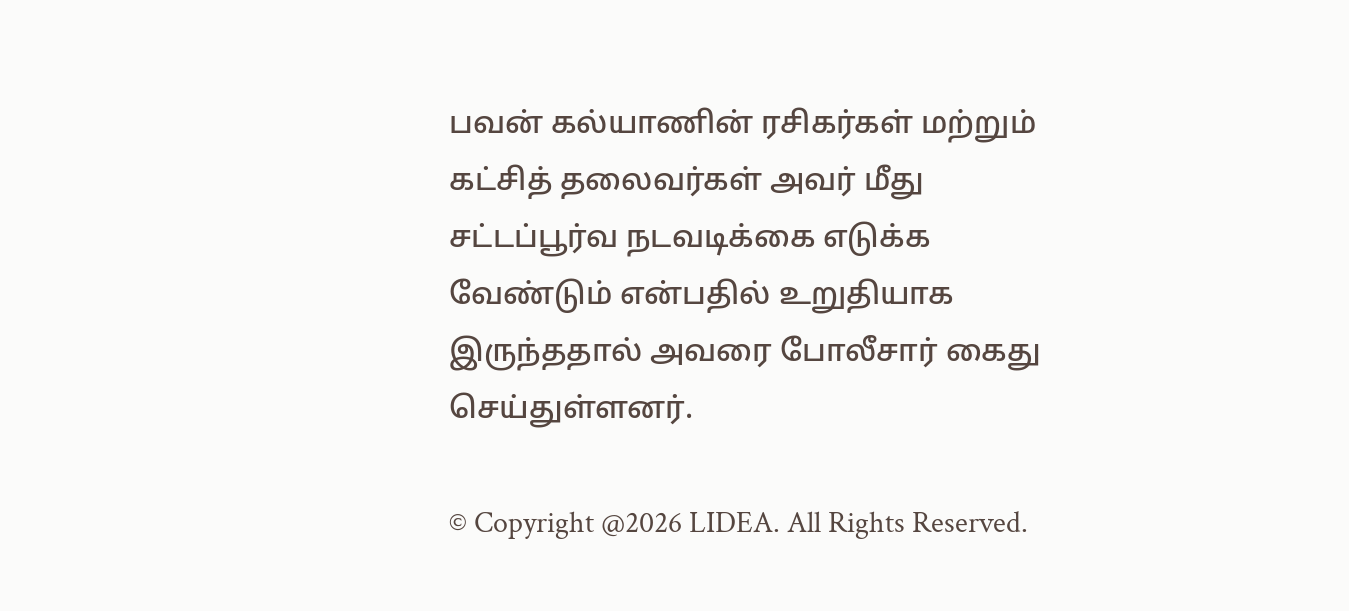பவன் கல்யாணின் ரசிகர்கள் மற்றும் கட்சித் தலைவர்கள் அவர் மீது சட்டப்பூர்வ நடவடிக்கை எடுக்க வேண்டும் என்பதில் உறுதியாக இருந்ததால் அவரை போலீசார் கைது செய்துள்ளனர்.

© Copyright @2026 LIDEA. All Rights Reserved.